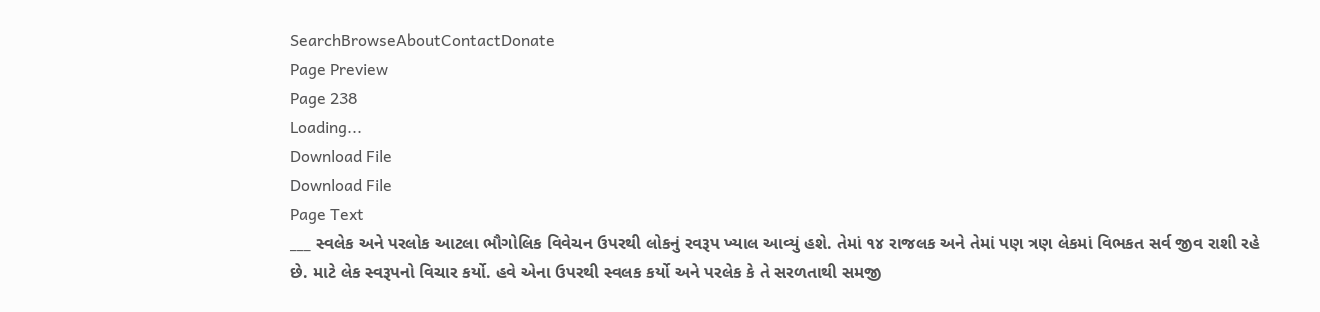SearchBrowseAboutContactDonate
Page Preview
Page 238
Loading...
Download File
Download File
Page Text
___ સ્વલેક અને પરલોક આટલા ભૌગોલિક વિવેચન ઉપરથી લોકનું રવરૂપ ખ્યાલ આવ્યું હશે. તેમાં ૧૪ રાજલક અને તેમાં પણ ત્રણ લેકમાં વિભકત સર્વ જીવ રાશી રહે છે. માટે લેક સ્વરૂપનો વિચાર કર્યો. હવે એના ઉપરથી સ્વલક કર્યો અને પરલેક કે તે સરળતાથી સમજી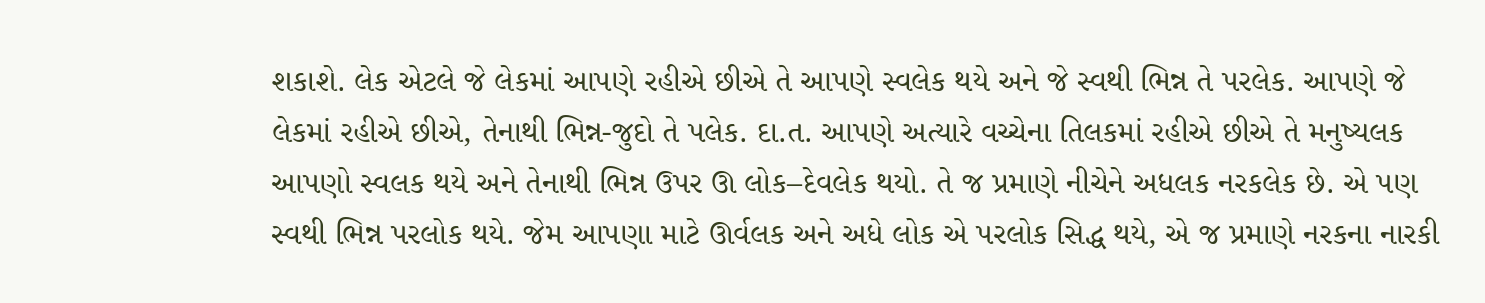શકાશે. લેક એટલે જે લેકમાં આપણે રહીએ છીએ તે આપણે સ્વલેક થયે અને જે સ્વથી ભિન્ન તે પરલેક. આપણે જે લેકમાં રહીએ છીએ, તેનાથી ભિન્ન-જુદો તે પલેક. દા.ત. આપણે અત્યારે વચ્ચેના તિલકમાં રહીએ છીએ તે મનુષ્યલક આપણો સ્વલક થયે અને તેનાથી ભિન્ન ઉપર ઊ લોક–દેવલેક થયો. તે જ પ્રમાણે નીચેને અધલક નરકલેક છે. એ પણ સ્વથી ભિન્ન પરલોક થયે. જેમ આપણા માટે ઊર્વલક અને અધે લોક એ પરલોક સિદ્ધ થયે, એ જ પ્રમાણે નરકના નારકી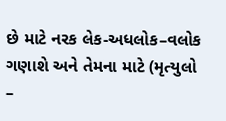છે માટે નરક લેક-અધલોક–વલોક ગણાશે અને તેમના માટે (મૃત્યુલો –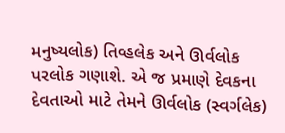મનુષ્યલોક) તિવ્હલેક અને ઊર્વલોક પરલોક ગણાશે. એ જ પ્રમાણે દેવકના દેવતાઓ માટે તેમને ઊર્વલોક (સ્વર્ગલેક)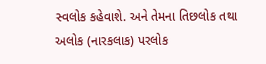સ્વલોક કહેવાશે. અને તેમના તિછલોક તથા અલોક (નારકલાક) પરલોક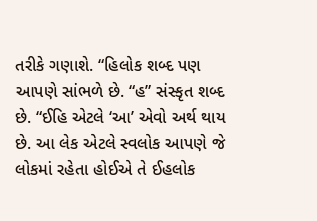તરીકે ગણાશે. “હિલોક શબ્દ પણ આપણે સાંભળે છે. “હ” સંસ્કૃત શબ્દ છે. “ઈહિ એટલે ‘આ’ એવો અર્થ થાય છે. આ લેક એટલે સ્વલોક આપણે જે લોકમાં રહેતા હોઈએ તે ઈહલોક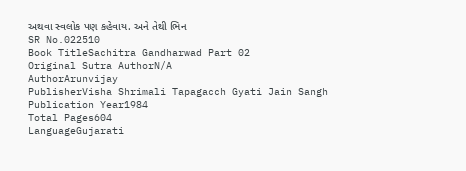અથવા સ્વલોક પણ કહેવાય. અને તેથી ભિન
SR No.022510
Book TitleSachitra Gandharwad Part 02
Original Sutra AuthorN/A
AuthorArunvijay
PublisherVisha Shrimali Tapagacch Gyati Jain Sangh
Publication Year1984
Total Pages604
LanguageGujarati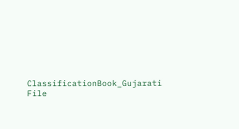ClassificationBook_Gujarati
File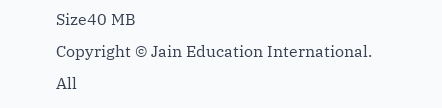Size40 MB
Copyright © Jain Education International. All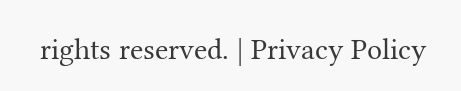rights reserved. | Privacy Policy